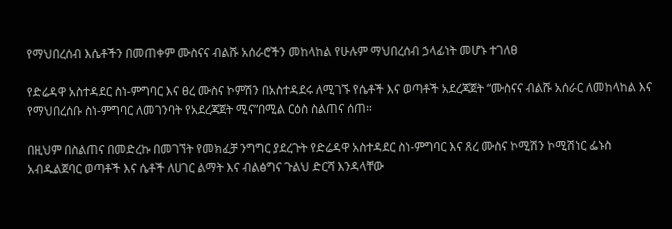የማህበረሰብ እሴቶችን በመጠቀም ሙስናና ብልሹ አሰራሮችን መከላከል የሁሉም ማህበረሰብ ኃላፊነት መሆኑ ተገለፀ

የድሬዳዋ አስተዳደር ስነ-ምግባር እና ፀረ ሙስና ኮምሽን በአስተዳደሩ ለሚገኙ የሴቶች እና ወጣቶች አደረጃጀት “ሙስናና ብልሹ አሰራር ለመከላከል እና የማህበረሰቡ ስነ-ምግባር ለመገንባት የአደረጃጀት ሚና”በሚል ርዕስ ስልጠና ሰጠ።

በዚህም በስልጠና በመድረኩ በመገኘት የመክፈቻ ንግግር ያደረጉት የድሬዳዋ አስተዳደር ስነ-ምግባር እና ጸረ ሙስና ኮሚሽን ኮሚሽነር ፌኑስ አብዱልጀባር ወጣቶች እና ሴቶች ለሀገር ልማት እና ብልፅግና ጉልህ ድርሻ እንዳላቸው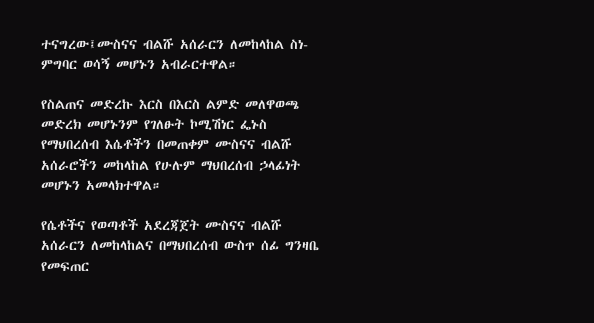ተናግረው፤ሙስናና ብልሹ አሰራርን ለመከላከል ስነ-ምግባር ወሳኝ መሆኑን አብራርተዋል።

የስልጠና መድረኩ እርስ በእርስ ልምድ መለዋወጫ መድረክ መሆኑንም የገለፁት ኮሚሽነር ፌኑስ የማህበረሰብ እሴቶችን በመጠቀም ሙስናና ብልሹ አሰራሮችን መከላከል የሁሉም ማህበረሰብ ኃላፊነት መሆኑን አመላክተዋል።

የሴቶችና የወጣቶች አደረጃጀት ሙስናና ብልሹ አሰራርን ለመከላከልና በማህበረሰብ ውስጥ ሰፊ ግንዛቤ የመፍጠር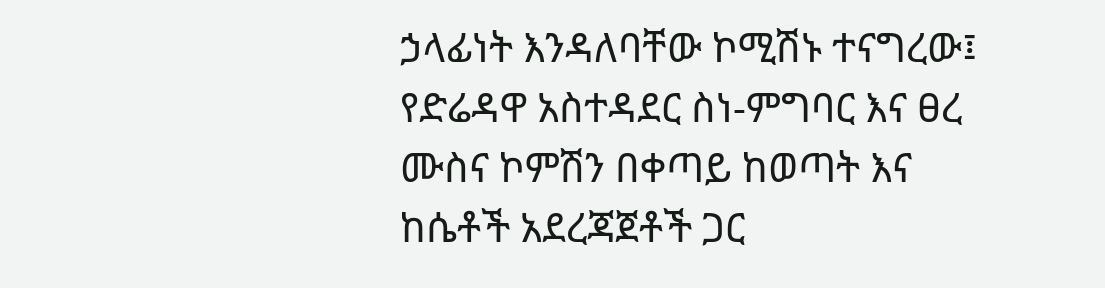ኃላፊነት እንዳለባቸው ኮሚሽኑ ተናግረው፤ የድሬዳዋ አስተዳደር ስነ-ምግባር እና ፀረ ሙስና ኮምሽን በቀጣይ ከወጣት እና ከሴቶች አደረጃጀቶች ጋር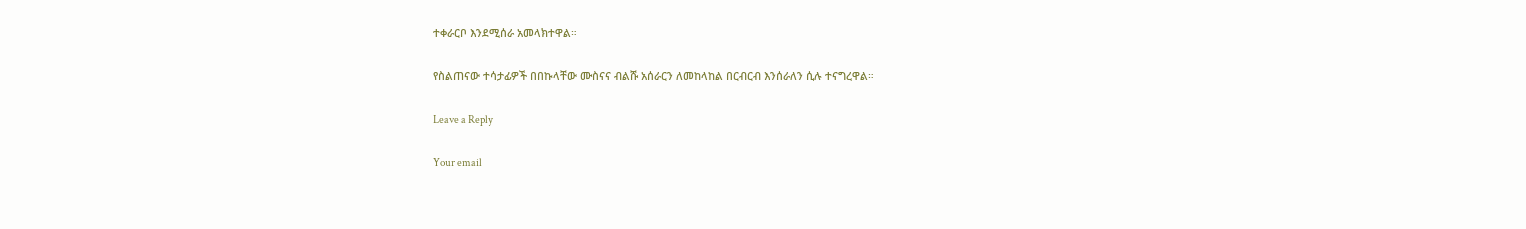ተቀራርቦ እንደሚሰራ አመላክተዋል።

የስልጠናው ተሳታፊዎች በበኩላቸው ሙስናና ብልሹ አሰራርን ለመከላከል በርብርብ እንሰራለን ሲሉ ተናግረዋል።

Leave a Reply

Your email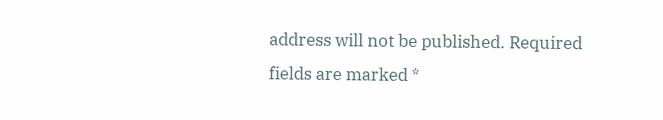address will not be published. Required fields are marked *